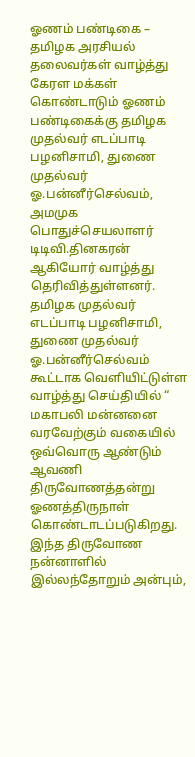ஓணம் பண்டிகை – தமிழக அரசியல் தலைவர்கள் வாழ்த்து
கேரள மக்கள் கொண்டாடும் ஓணம் பண்டிகைக்கு தமிழக முதல்வர் எடப்பாடி பழனிசாமி, துணை முதல்வர் ஓ.பன்னீர்செல்வம், அமமுக பொதுச்செயலாளர் டிடிவி.தினகரன் ஆகியோர் வாழ்த்து தெரிவித்துள்ளனர்.
தமிழக முதல்வர் எடப்பாடி பழனிசாமி, துணை முதல்வர் ஓ.பன்னீர்செல்வம் கூட்டாக வெளியிட்டுள்ள வாழ்த்து செய்தியில் “ மகாபலி மன்னனை வரவேற்கும் வகையில் ஒவ்வொரு ஆண்டும் ஆவணி திருவோணத்தன்று ஓணத்திருநாள் கொண்டாடப்படுகிறது. இந்த திருவோண நன்னாளில் இல்லந்தோறும் அன்பும்,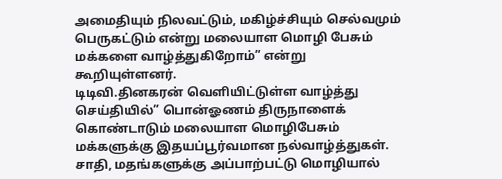அமைதியும் நிலவட்டும், மகிழ்ச்சியும் செல்வமும் பெருகட்டும் என்று மலையாள மொழி பேசும் மக்களை வாழ்த்துகிறோம்” என்று கூறியுள்ளனர்.
டிடிவி.தினகரன் வெளியிட்டுள்ள வாழ்த்து செய்தியில்” பொன்ஓணம் திருநாளைக் கொண்டாடும் மலையாள மொழிபேசும் மக்களுக்கு இதயப்பூர்வமான நல்வாழ்த்துகள். சாதி, மதங்களுக்கு அப்பாற்பட்டு மொழியால்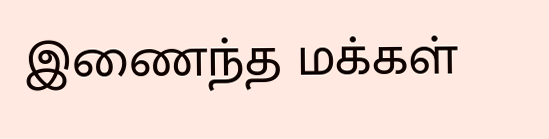இணைந்த மக்கள்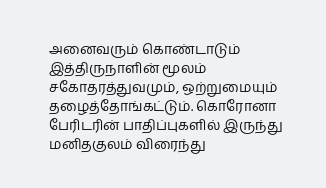அனைவரும் கொண்டாடும் இத்திருநாளின் மூலம் சகோதரத்துவமும், ஒற்றுமையும் தழைத்தோங்கட்டும். கொரோனா பேரிடரின் பாதிப்புகளில் இருந்து மனிதகுலம் விரைந்து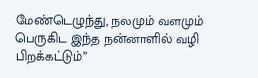மேண்டெழுந்து, நலமும் வளமும் பெருகிட இந்த நன்னாளில் வழி பிறக்கட்டும்”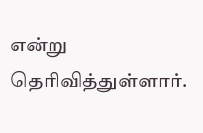என்று தெரிவித்துள்ளார்.